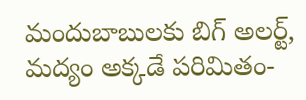మందుబాబులకు బిగ్ అలర్ట్, మద్యం అక్కడే పరిమితం-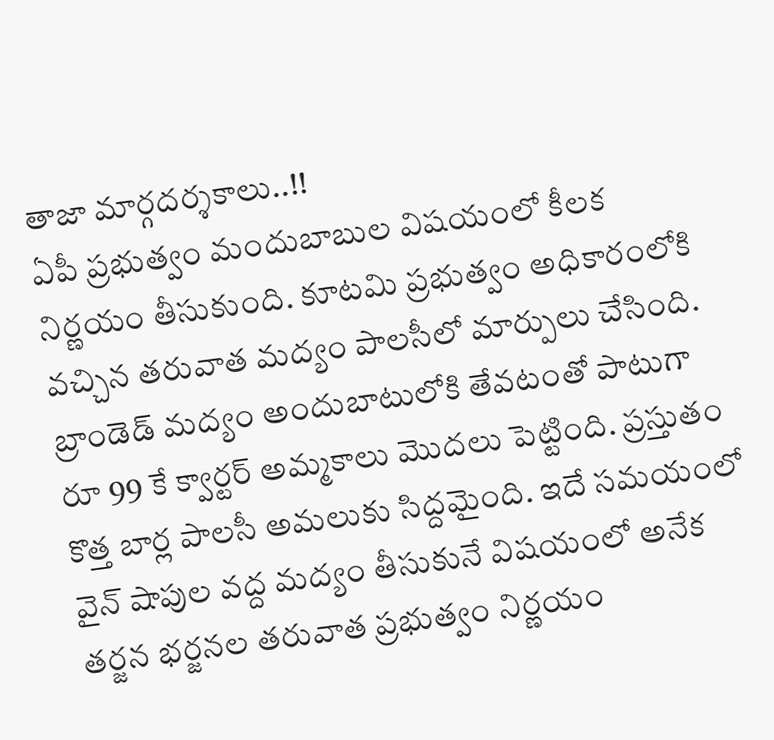తాజా మార్గదర్శకాలు..!!
ఏపీ ప్రభుత్వం మందుబాబుల విషయంలో కీలక నిర్ణయం తీసుకుంది. కూటమి ప్రభుత్వం అధికారంలోకి వచ్చిన తరువాత మద్యం పాలసీలో మార్పులు చేసింది. బ్రాండెడ్ మద్యం అందుబాటులోకి తేవటంతో పాటుగా రూ 99 కే క్వార్టర్ అమ్మకాలు మొదలు పెట్టింది. ప్రస్తుతం కొత్త బార్ల పాలసీ అమలుకు సిద్దమైంది. ఇదే సమయంలో వైన్ షాపుల వద్ద మద్యం తీసుకునే విషయంలో అనేక తర్జన భర్జనల తరువాత ప్రభుత్వం నిర్ణయం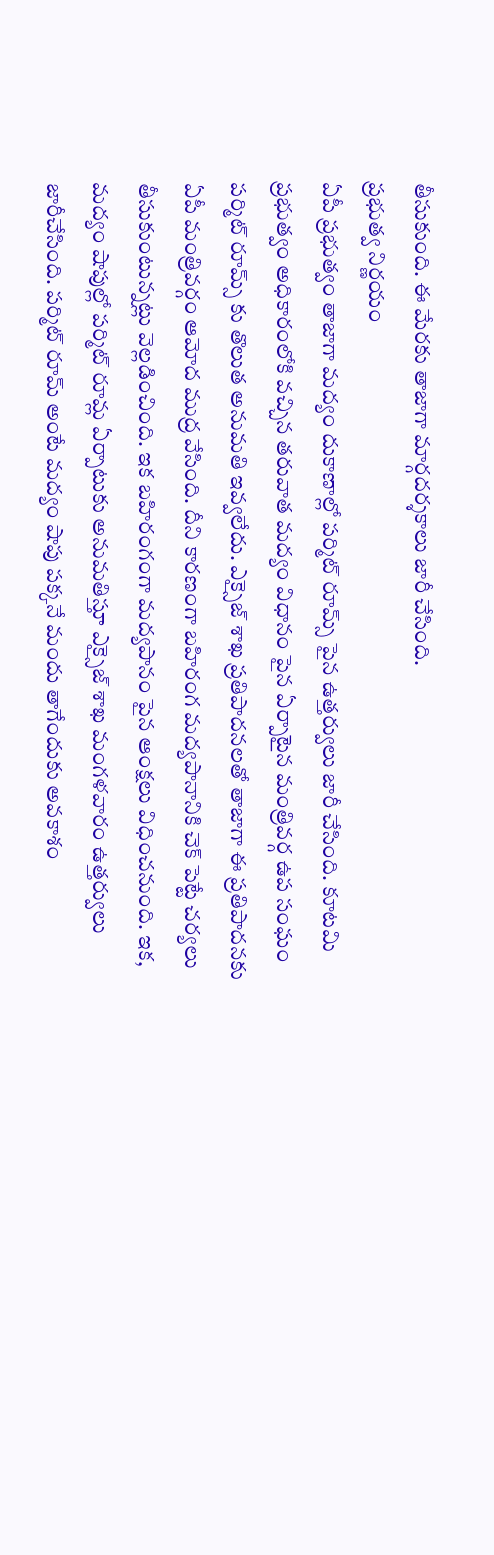తీసుకుంది. ఈ మేరకు తాజాగా మార్గదర్శకాలు జారీ చేసింది.
ప్రభుత్వ నిర్ణయం
ఏపీ ప్రభుత్వం తాజాగా మద్యం దుకాణాల్లో పర్మిట్ రూమ్స్ పైన ఉత్తర్వులు జారీ చేసింది. కూటమి ప్రభుత్వం అధికారంలోకి వచ్చిన తరువాత మద్యం విధానం పైన ఏర్పాటైన మంత్రివర్గ ఉప సంఘం పర్మిట్ రూమ్స్ కు తొలుత అనుమతి ఇవ్వలేదు. ఎక్సైజ్ శాఖ ప్రతిపాదనలతో తాజాగా ఈ ప్రతిపాదనకు ఏపీ మంత్రివర్గం ఆమోద ముద్ర వేసింది. దీని కారణంగా బహిరంగ మద్యపానానికి చెక్ పెట్టే చర్యలు తీసుకుంటున్నట్లు వెల్లడించింది. ఇక బహిరంగంగా మద్యపానం పైన ఆంక్షలు విధించనుంది. ఇక, మద్యం షాపుల్లో పర్మిట్ రూమ్ల ఏర్పాటుకు అనుమతిస్తూ ఎక్సైజ్ శాఖ మంగళవారం ఉత్తర్వులు జారీచేసింది. పర్మిట్ రూమ్ అంటే మద్యం షాపు పక్కనే మందు తాగేందుకు అవకాశం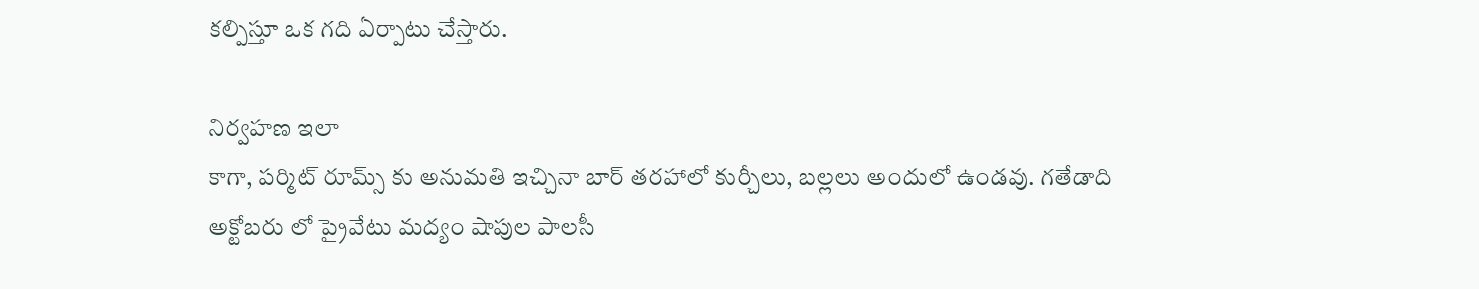కల్పిస్తూ ఒక గది ఏర్పాటు చేస్తారు.

నిర్వహణ ఇలా
కాగా, పర్మిట్ రూమ్స్ కు అనుమతి ఇచ్చినా బార్ తరహాలో కుర్చీలు, బల్లలు అందులో ఉండవు. గతేడాది అక్టోబరు లో ప్రైవేటు మద్యం షాపుల పాలసీ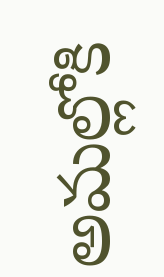అమల్లోకి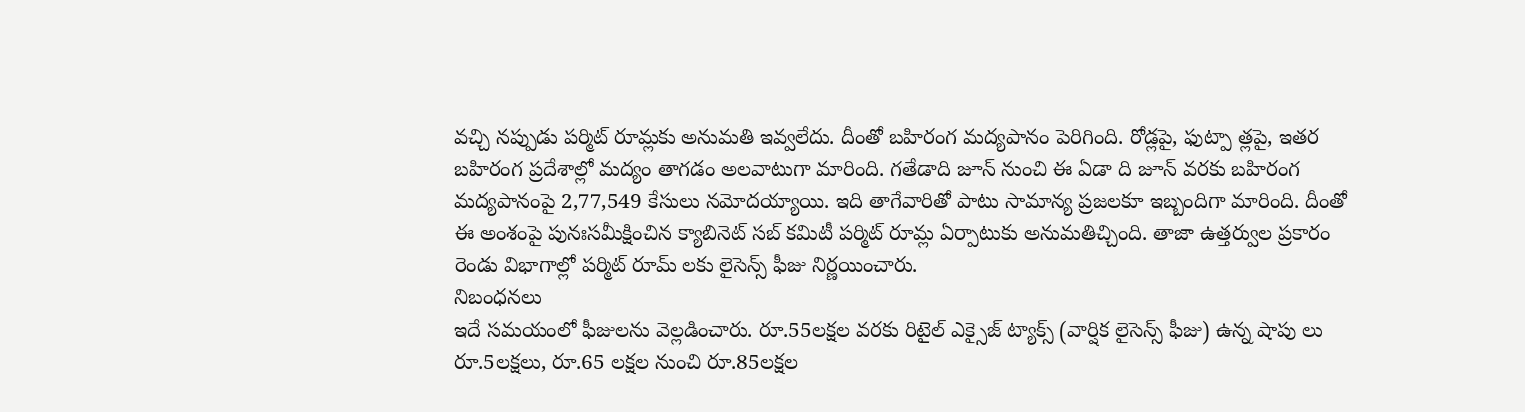వచ్చి నప్పుడు పర్మిట్ రూమ్లకు అనుమతి ఇవ్వలేదు. దీంతో బహిరంగ మద్యపానం పెరిగింది. రోడ్లపై, ఫుట్పా త్లపై, ఇతర బహిరంగ ప్రదేశాల్లో మద్యం తాగడం అలవాటుగా మారింది. గతేడాది జూన్ నుంచి ఈ ఏడా ది జూన్ వరకు బహిరంగ మద్యపానంపై 2,77,549 కేసులు నమోదయ్యాయి. ఇది తాగేవారితో పాటు సామాన్య ప్రజలకూ ఇబ్బందిగా మారింది. దీంతో ఈ అంశంపై పునఃసమీక్షించిన క్యాబినెట్ సబ్ కమిటీ పర్మిట్ రూమ్ల ఏర్పాటుకు అనుమతిచ్చింది. తాజా ఉత్తర్వుల ప్రకారం రెండు విభాగాల్లో పర్మిట్ రూమ్ లకు లైసెన్స్ ఫీజు నిర్ణయించారు.
నిబంధనలు
ఇదే సమయంలో ఫీజులను వెల్లడించారు. రూ.55లక్షల వరకు రిటైల్ ఎక్సైజ్ ట్యాక్స్ (వార్షిక లైసెన్స్ ఫీజు) ఉన్న షాపు లు రూ.5లక్షలు, రూ.65 లక్షల నుంచి రూ.85లక్షల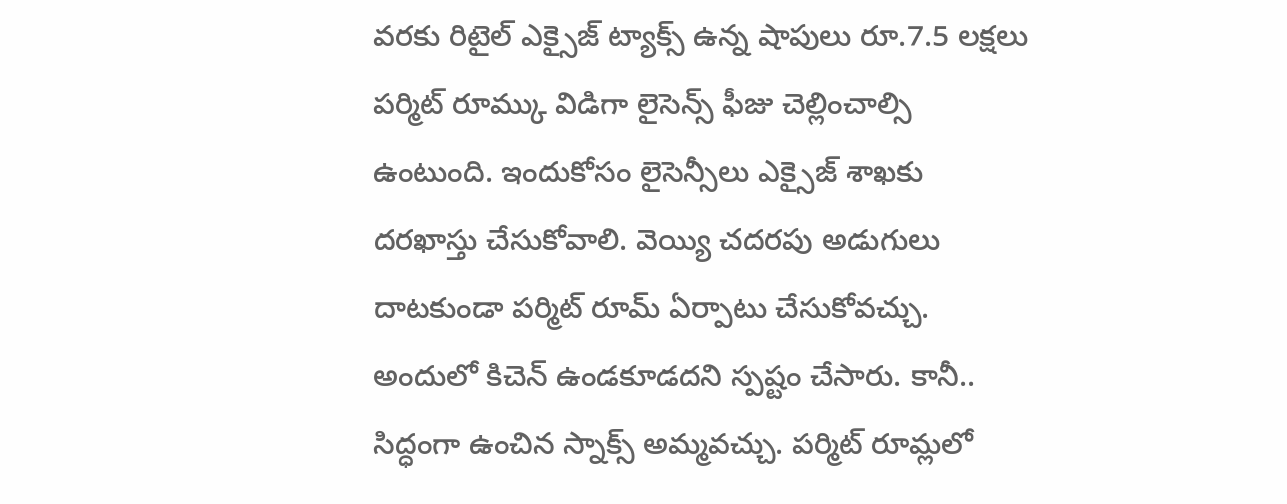వరకు రిటైల్ ఎక్సైజ్ ట్యాక్స్ ఉన్న షాపులు రూ.7.5 లక్షలు పర్మిట్ రూమ్కు విడిగా లైసెన్స్ ఫీజు చెల్లించాల్సి ఉంటుంది. ఇందుకోసం లైసెన్సీలు ఎక్సైజ్ శాఖకు దరఖాస్తు చేసుకోవాలి. వెయ్యి చదరపు అడుగులు దాటకుండా పర్మిట్ రూమ్ ఏర్పాటు చేసుకోవచ్చు. అందులో కిచెన్ ఉండకూడదని స్పష్టం చేసారు. కానీ.. సిద్ధంగా ఉంచిన స్నాక్స్ అమ్మవచ్చు. పర్మిట్ రూమ్లలో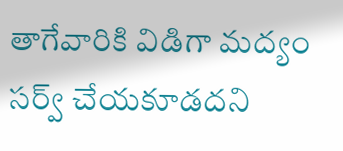తాగేవారికి విడిగా మద్యం సర్వ్ చేయకూడదని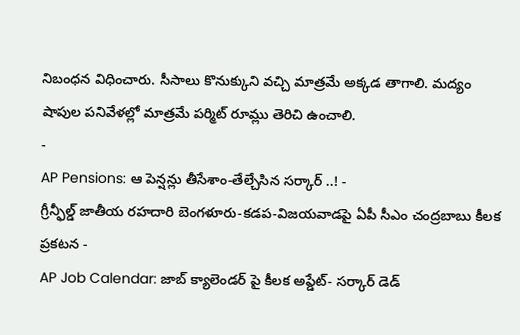నిబంధన విధించారు. సీసాలు కొనుక్కుని వచ్చి మాత్రమే అక్కడ తాగాలి. మద్యం షాపుల పనివేళల్లో మాత్రమే పర్మిట్ రూమ్లు తెరిచి ఉంచాలి.
-
AP Pensions: ఆ పెన్షన్లు తీసేశాం-తేల్చేసిన సర్కార్ ..! -
గ్రీన్ఫీల్డ్ జాతీయ రహదారి బెంగళూరు-కడప-విజయవాడపై ఏపీ సీఎం చంద్రబాబు కీలక ప్రకటన -
AP Job Calendar: జాబ్ క్యాలెండర్ పై కీలక అప్డేట్- సర్కార్ డెడ్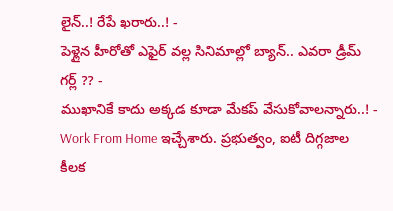లైన్..! రేపే ఖరారు..! -
పెళ్లైన హీరోతో ఎఫైర్ వల్ల సినిమాల్లో బ్యాన్.. ఎవరా డ్రీమ్ గర్ల్ ?? -
ముఖానికే కాదు అక్కడ కూడా మేకప్ వేసుకోవాలన్నారు..! -
Work From Home ఇచ్చేశారు. ప్రభుత్వం, ఐటీ దిగ్గజాల కీలక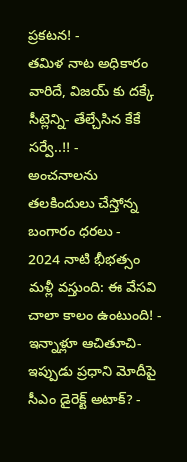ప్రకటన! -
తమిళ నాట అధికారం వారిదే, విజయ్ కు దక్కే సీట్లెన్ని- తేల్చేసిన కేకే సర్వే..!! -
అంచనాలను తలకిందులు చేస్తోన్న బంగారం ధరలు -
2024 నాటి భీభత్సం మళ్లీ వస్తుంది: ఈ వేసవి చాలా కాలం ఉంటుంది! -
ఇన్నాళ్లూ ఆచితూచి- ఇప్పుడు ప్రధాని మోదీపై సీఎం డైరెక్ట్ అటాక్? -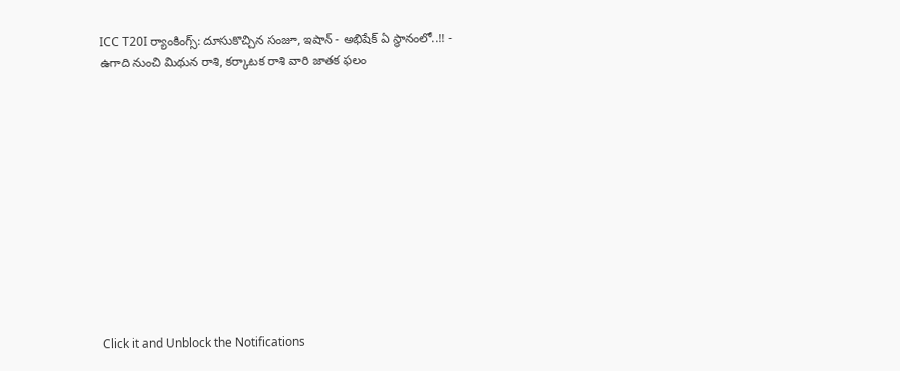ICC T20I ర్యాంకింగ్స్: దూసుకొచ్చిన సంజూ, ఇషాన్ - అభిషేక్ ఏ స్థానంలో..!! -
ఉగాది నుంచి మిథున రాశి, కర్కాటక రాశి వారి జాతక ఫలం












Click it and Unblock the Notifications